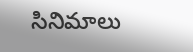సినిమాలు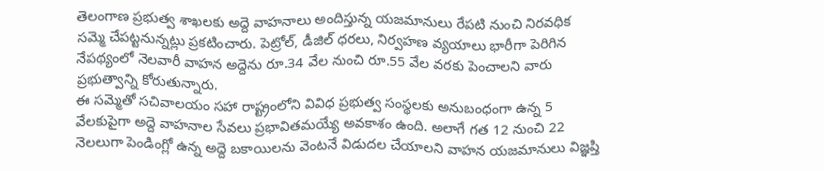తెలంగాణ ప్రభుత్వ శాఖలకు అద్దె వాహనాలు అందిస్తున్న యజమానులు రేపటి నుంచి నిరవధిక సమ్మె చేపట్టనున్నట్లు ప్రకటించారు. పెట్రోల్, డీజిల్ ధరలు, నిర్వహణ వ్యయాలు భారీగా పెరిగిన నేపథ్యంలో నెలవారీ వాహన అద్దెను రూ.34 వేల నుంచి రూ.55 వేల వరకు పెంచాలని వారు ప్రభుత్వాన్ని కోరుతున్నారు.
ఈ సమ్మెతో సచివాలయం సహా రాష్ట్రంలోని వివిధ ప్రభుత్వ సంస్థలకు అనుబంధంగా ఉన్న 5 వేలకుపైగా అద్దె వాహనాల సేవలు ప్రభావితమయ్యే అవకాశం ఉంది. అలాగే గత 12 నుంచి 22 నెలలుగా పెండింగ్లో ఉన్న అద్దె బకాయిలను వెంటనే విడుదల చేయాలని వాహన యజమానులు విజ్ఞప్తి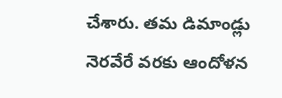చేశారు. తమ డిమాండ్లు నెరవేరే వరకు ఆందోళన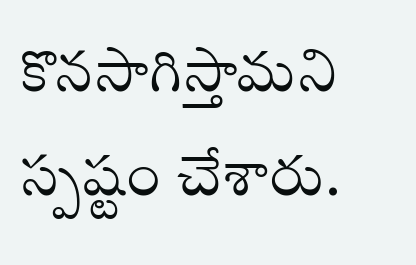కొనసాగిస్తామని స్పష్టం చేశారు.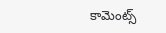కామెంట్స్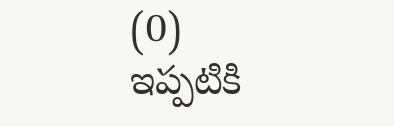(0)
ఇప్పటికి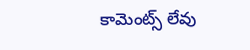కామెంట్స్ లేవు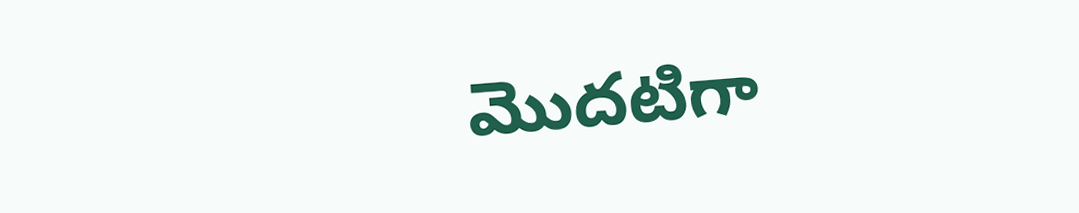మొదటిగా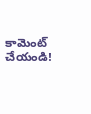కామెంట్ చేయండి!